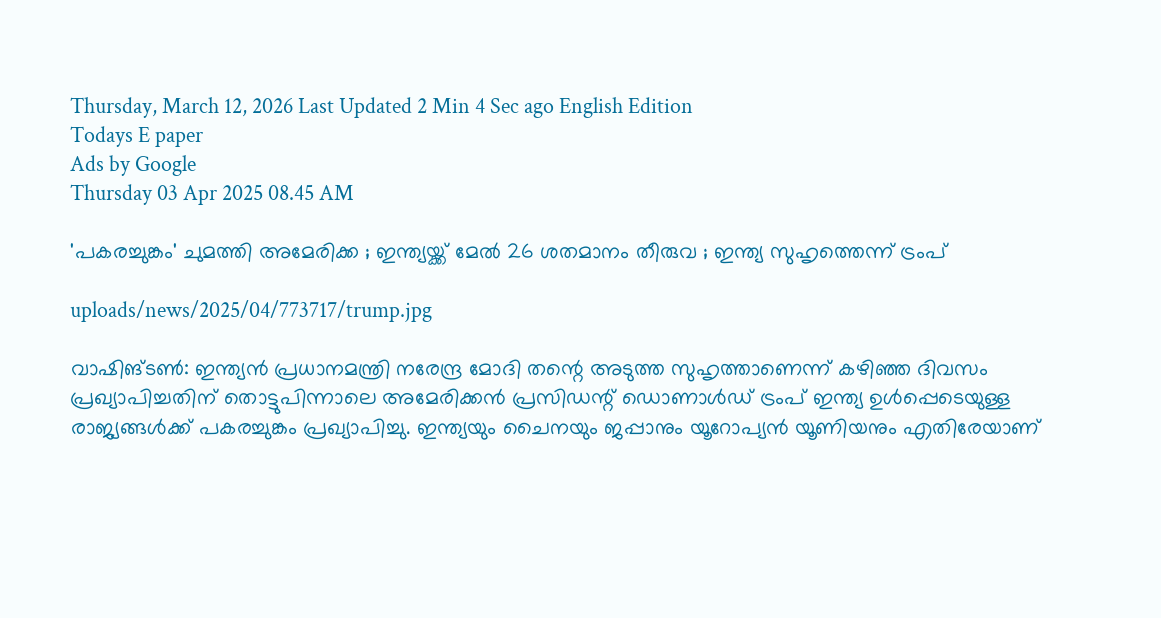Thursday, March 12, 2026 Last Updated 2 Min 4 Sec ago English Edition
Todays E paper
Ads by Google
Thursday 03 Apr 2025 08.45 AM

'പകരച്ചുങ്കം' ചുമത്തി അമേരിക്ക ; ഇന്ത്യയ്ക്ക് മേല്‍ 26 ശതമാനം തീരുവ ; ഇന്ത്യ സുഹൃത്തെന്ന് ട്രംപ്

uploads/news/2025/04/773717/trump.jpg

വാഷിങ്ടണ്‍: ഇന്ത്യന്‍ പ്രധാനമന്ത്രി നരേന്ദ്ര മോദി തന്റെ അടുത്ത സുഹൃത്താണെന്ന് കഴിഞ്ഞ ദിവസം പ്രഖ്യാപിച്ചതിന് തൊട്ടുപിന്നാലെ അമേരിക്കന്‍ പ്രസിഡന്റ് ഡൊണാള്‍ഡ് ട്രംപ് ഇന്ത്യ ഉള്‍പ്പെടെയുള്ള രാജ്യങ്ങള്‍ക്ക് പകരച്ചുങ്കം പ്രഖ്യാപിച്ചു. ഇന്ത്യയും ചൈനയും ജപ്പാനും യൂറോപ്യന്‍ യൂണിയനും എതിരേയാണ്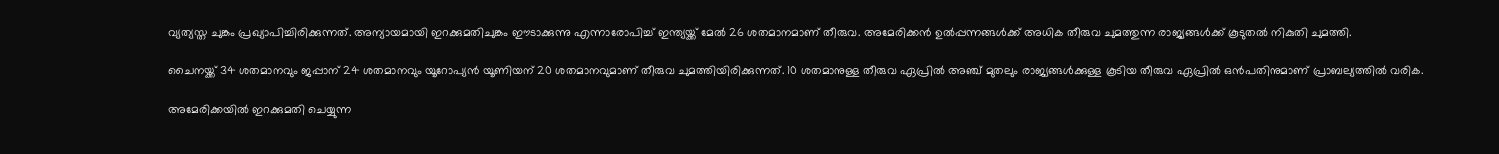വ്യത്യസ്ത ചുങ്കം പ്രഖ്യാപിച്ചിരിക്കുന്നത്. അന്യായമായി ഇറക്കുമതിചുങ്കം ഈടാക്കുന്നു എന്നാരോപിച്ച് ഇന്ത്യയ്ക്ക് മേല്‍ 26 ശതമാനമാണ് തീരുവ. അമേരിക്കന്‍ ഉല്‍പ്പന്നങ്ങള്‍ക്ക് അധിക തീരുവ ചുമത്തുന്ന രാജ്യങ്ങള്‍ക്ക് കൂടുതല്‍ നികുതി ചുമത്തി.

ചൈനയ്ക്ക് 34 ശതമാനവും ജപ്പാന് 24 ശതമാനവും യൂറോപ്യന്‍ യൂണിയന് 20 ശതമാനവുമാണ് തീരുവ ചുമത്തിയിരിക്കുന്നത്. 10 ശതമാനുള്ള തീരുവ ഏപ്രില്‍ അഞ്ച് മുതലും രാജ്യങ്ങള്‍ക്കുള്ള കൂടിയ തീരുവ ഏപ്രില്‍ ഒന്‍പതിനുമാണ് പ്രാബല്യത്തില്‍ വരിക.

അമേരിക്കയില്‍ ഇറക്കുമതി ചെയ്യുന്ന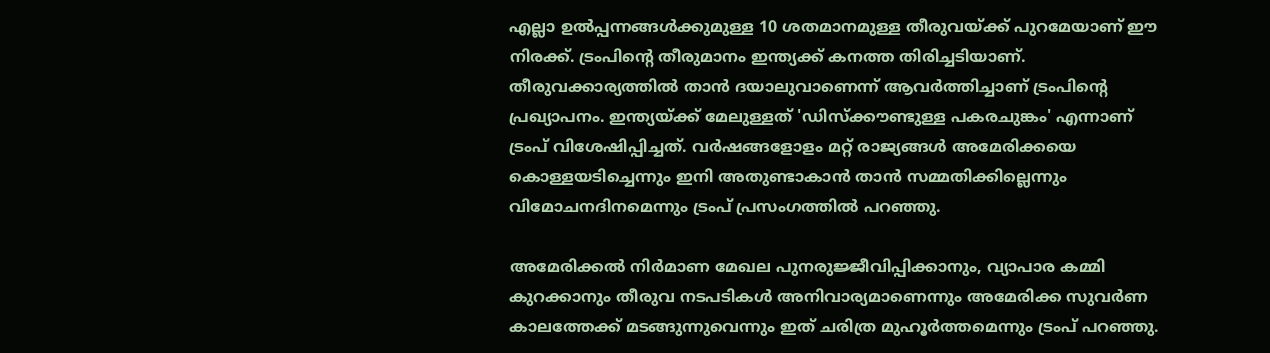എല്ലാ ഉല്‍പ്പന്നങ്ങള്‍ക്കുമുള്ള 10 ശതമാനമുള്ള തീരുവയ്ക്ക് പുറമേയാണ് ഈ നിരക്ക്. ട്രംപിന്റെ തീരുമാനം ഇന്ത്യക്ക് കനത്ത തിരിച്ചടിയാണ്. തീരുവക്കാര്യത്തില്‍ താന്‍ ദയാലുവാണെന്ന് ആവര്‍ത്തിച്ചാണ് ട്രംപിന്റെ പ്രഖ്യാപനം. ഇന്ത്യയ്ക്ക് മേലുള്ളത് 'ഡിസ്‌ക്കൗണ്ടുള്ള പകരചുങ്കം' എന്നാണ് ട്രംപ് വിശേഷിപ്പിച്ചത്. വര്‍ഷങ്ങളോളം മറ്റ് രാജ്യങ്ങള്‍ അമേരിക്കയെ കൊള്ളയടിച്ചെന്നും ഇനി അതുണ്ടാകാന്‍ താന്‍ സമ്മതിക്കില്ലെന്നും വിമോചനദിനമെന്നും ട്രംപ് പ്രസംഗത്തില്‍ പറഞ്ഞു.

അമേരിക്കല്‍ നിര്‍മാണ മേഖല പുനരുജ്ജീവിപ്പിക്കാനും, വ്യാപാര കമ്മി കുറക്കാനും തീരുവ നടപടികള്‍ അനിവാര്യമാണെന്നും അമേരിക്ക സുവര്‍ണ കാലത്തേക്ക് മടങ്ങുന്നുവെന്നും ഇത് ചരിത്ര മുഹൂര്‍ത്തമെന്നും ട്രംപ് പറഞ്ഞു.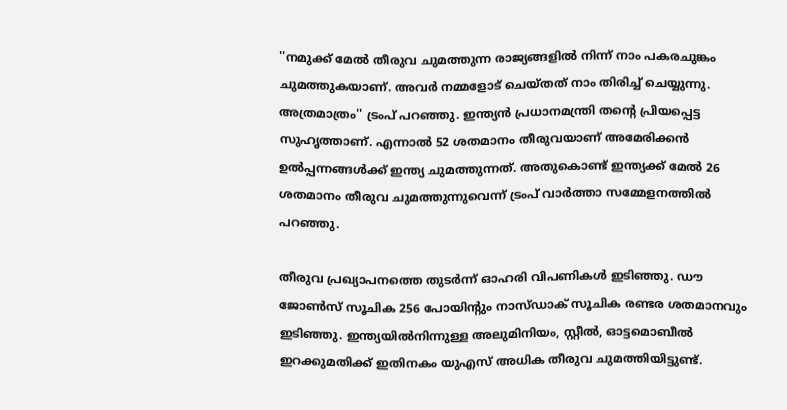''നമുക്ക് മേല്‍ തീരുവ ചുമത്തുന്ന രാജ്യങ്ങളില്‍ നിന്ന് നാം പകരചുങ്കം ചുമത്തുകയാണ്. അവര്‍ നമ്മളോട് ചെയ്തത് നാം തിരിച്ച് ചെയ്യുന്നു. അത്രമാത്രം'' ട്രംപ് പറഞ്ഞു. ഇന്ത്യന്‍ പ്രധാനമന്ത്രി തന്റെ പ്രിയപ്പെട്ട സുഹൃത്താണ്. എന്നാല്‍ 52 ശതമാനം തീരുവയാണ് അമേരിക്കന്‍ ഉല്‍പ്പന്നങ്ങള്‍ക്ക് ഇന്ത്യ ചുമത്തുന്നത്. അതുകൊണ്ട് ഇന്ത്യക്ക് മേല്‍ 26 ശതമാനം തീരുവ ചുമത്തുന്നുവെന്ന് ട്രംപ് വാര്‍ത്താ സമ്മേളനത്തില്‍ പറഞ്ഞു.

തീരുവ പ്രഖ്യാപനത്തെ തുടര്‍ന്ന് ഓഹരി വിപണികള്‍ ഇടിഞ്ഞു. ഡൗ ജോണ്‍സ് സൂചിക 256 പോയിന്റും നാസ്ഡാക് സൂചിക രണ്ടര ശതമാനവും ഇടിഞ്ഞു. ഇന്ത്യയില്‍നിന്നുള്ള അലുമിനിയം, സ്റ്റീല്‍, ഓട്ടമൊബീല്‍ ഇറക്കുമതിക്ക് ഇതിനകം യുഎസ് അധിക തീരുവ ചുമത്തിയിട്ടുണ്ട്.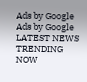Ads by Google
Ads by Google
LATEST NEWS
TRENDING NOW